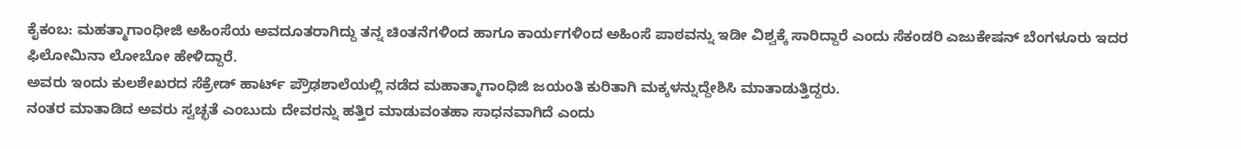ಕೈಕಂಬ: ಮಹತ್ಮಾಗಾಂಧೀಜಿ ಅಹಿಂಸೆಯ ಅವದೂತರಾಗಿದ್ದು ತನ್ನ ಚಿಂತನೆಗಳಿಂದ ಹಾಗೂ ಕಾರ್ಯಗಳಿಂದ ಅಹಿಂಸೆ ಪಾಠವನ್ನು ಇಡೀ ವಿಶ್ವಕ್ಕೆ ಸಾರಿದ್ದಾರೆ ಎಂದು ಸೆಕಂಡರಿ ಎಜುಕೇಷನ್ ಬೆಂಗಳೂರು ಇದರ ಫಿಲೋಮಿನಾ ಲೋಬೋ ಹೇಳಿದ್ದಾರೆ.
ಅವರು ಇಂದು ಕುಲಶೇಖರದ ಸೆಕ್ರೇಡ್ ಹಾರ್ಟ್ ಪ್ರೌಢಶಾಲೆಯಲ್ಲಿ ನಡೆದ ಮಹಾತ್ಮಾಗಾಂಧಿಜಿ ಜಯಂತಿ ಕುರಿತಾಗಿ ಮಕ್ಕಳನ್ನುದ್ದೇಶಿಸಿ ಮಾತಾಡುತ್ತಿದ್ದರು.
ನಂತರ ಮಾತಾಡಿದ ಅವರು ಸ್ವಚ್ಛತೆ ಎಂಬುದು ದೇವರನ್ನು ಹತ್ತಿರ ಮಾಡುವಂತಹಾ ಸಾಧನವಾಗಿದೆ ಎಂದು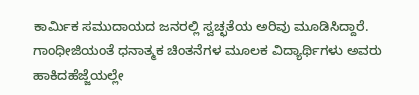ಕಾರ್ಮಿಕ ಸಮುದಾಯದ ಜನರಲ್ಲಿ ಸ್ವಚ್ಛತೆಯ ಅರಿವು ಮೂಡಿಸಿದ್ದಾರೆ. ಗಾಂಧೀಜಿಯಂತೆ ಧನಾತ್ಮಕ ಚಿಂತನೆಗಳ ಮೂಲಕ ವಿದ್ಯಾರ್ಥಿಗಳು ಅವರು ಹಾಕಿದಹೆಜ್ಜೆಯಲ್ಲೇ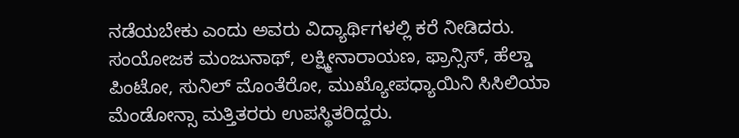ನಡೆಯಬೇಕು ಎಂದು ಅವರು ವಿದ್ಯಾರ್ಥಿಗಳಲ್ಲಿ ಕರೆ ನೀಡಿದರು.
ಸಂಯೋಜಕ ಮಂಜುನಾಥ್, ಲಕ್ಷ್ಮೀನಾರಾಯಣ, ಫ್ರಾನ್ಸಿಸ್, ಹೆಲ್ಡಾ ಪಿಂಟೋ, ಸುನಿಲ್ ಮೊಂತೆರೋ, ಮುಖ್ಯೋಪಧ್ಯಾಯಿನಿ ಸಿಸಿಲಿಯಾ ಮೆಂಡೋನ್ಸಾ ಮತ್ತಿತರರು ಉಪಸ್ಥಿತರಿದ್ದರು.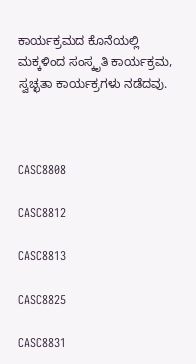ಕಾರ್ಯಕ್ರಮದ ಕೊನೆಯಲ್ಲಿ ಮಕ್ಕಳಿಂದ ಸಂಸ್ಕೃತಿ ಕಾರ್ಯಕ್ರಮ, ಸ್ವಚ್ಛತಾ ಕಾರ್ಯಕ್ರಗಳು ನಡೆದವು.



CASC8808

CASC8812

CASC8813

CASC8825

CASC8831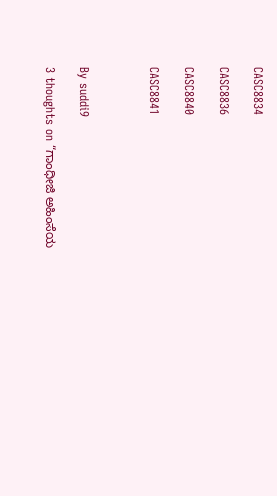CASC8834

CASC8836

CASC8840

CASC8841



By suddi9

3 thoughts on “ಗಾಂಧೀಜಿ ಅಹಿಂಸೆಯ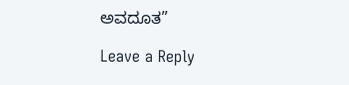ಅವದೂತ”

Leave a Reply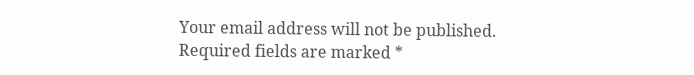Your email address will not be published. Required fields are marked *